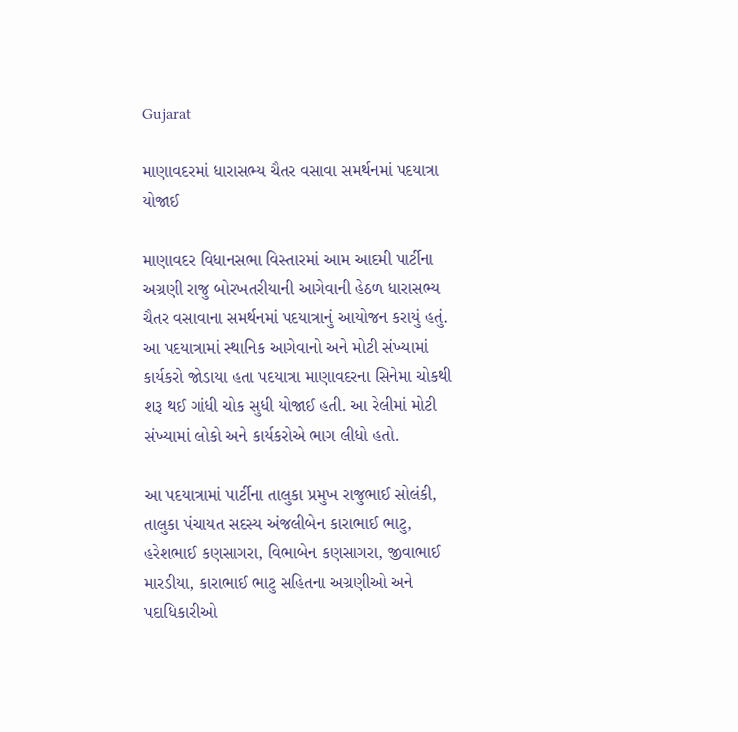Gujarat

માણાવદરમાં ધારાસભ્ય ચૈતર વસાવા સમર્થનમાં પદયાત્રા યોજાઈ

માણાવદર વિધાનસભા વિસ્તારમાં આમ આદમી પાર્ટીના અગ્રણી રાજુ બોરખતરીયાની આગેવાની હેઠળ ધારાસભ્ય ચૈતર વસાવાના સમર્થનમાં પદયાત્રાનું આયોજન કરાયું હતું. આ પદયાત્રામાં સ્થાનિક આગેવાનો અને મોટી સંખ્યામાં કાર્યકરો જોડાયા હતા પદયાત્રા માણાવદરના સિનેમા ચોકથી શરૂ થઈ ગાંધી ચોક સુધી યોજાઈ હતી. આ રેલીમાં મોટી સંખ્યામાં લોકો અને કાર્યકરોએ ભાગ લીધો હતો.

આ પદયાત્રામાં પાર્ટીના તાલુકા પ્રમુખ રાજુભાઈ સોલંકી, તાલુકા પંચાયત સદસ્ય અંજલીબેન કારાભાઈ ભાટુ, હરેશભાઈ કણસાગરા, વિભાબેન કણસાગરા, જીવાભાઈ મારડીયા, કારાભાઈ ભાટુ સહિતના અગ્રણીઓ અને પદાધિકારીઓ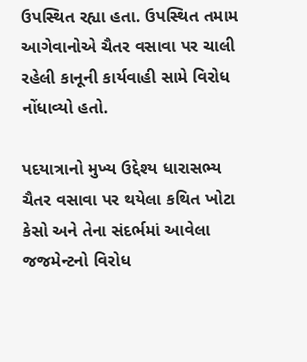ઉપસ્થિત રહ્યા હતા. ઉપસ્થિત તમામ આગેવાનોએ ચૈતર વસાવા પર ચાલી રહેલી કાનૂની કાર્યવાહી સામે વિરોધ નોંધાવ્યો હતો.

પદયાત્રાનો મુખ્ય ઉદ્દેશ્ય ધારાસભ્ય ચૈતર વસાવા પર થયેલા કથિત ખોટા કેસો અને તેના સંદર્ભમાં આવેલા જજમેન્ટનો વિરોધ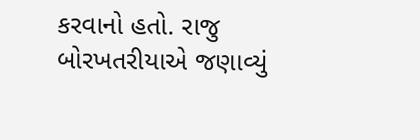કરવાનો હતો. રાજુ બોરખતરીયાએ જણાવ્યું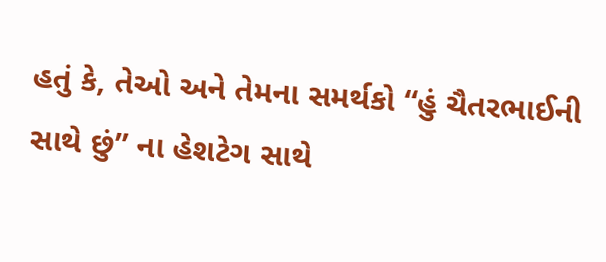હતું કે, તેઓ અને તેમના સમર્થકો “હું ચૈતરભાઈની સાથે છું” ના હેશટેગ સાથે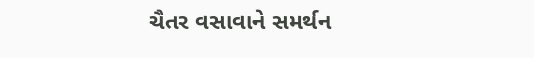ચૈતર વસાવાને સમર્થન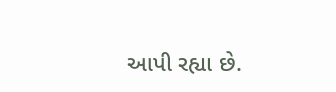આપી રહ્યા છે.